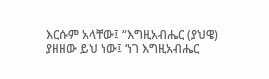እርሱም አላቸው፤ “እግዚአብሔር (ያህዌ) ያዘዘው ይህ ነው፤ ‘ነገ እግዚአብሔር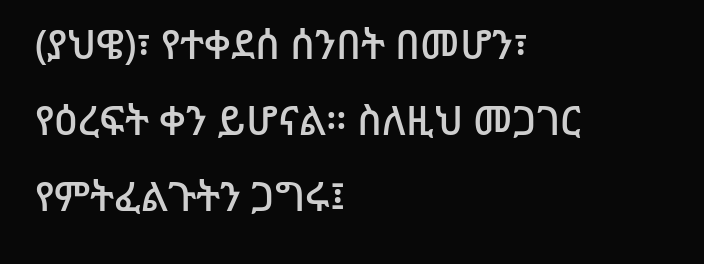(ያህዌ)፣ የተቀደሰ ሰንበት በመሆን፣ የዕረፍት ቀን ይሆናል። ስለዚህ መጋገር የምትፈልጉትን ጋግሩ፤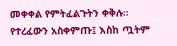መቀቀል የምትፈልጉትን ቀቅሉ። የተረፈውን አስቀምጡ፤ እስከ ጧትም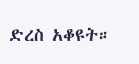ድረስ አቆዩት።